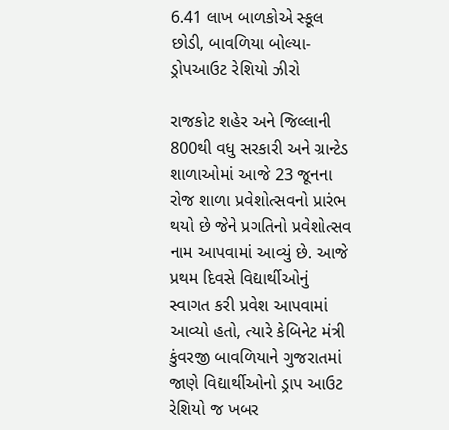6.41 લાખ બાળકોએ સ્કૂલ છોડી, બાવળિયા બોલ્યા- ડ્રોપઆઉટ રેશિયો ઝીરો

રાજકોટ શહેર અને જિલ્લાની 800થી વધુ સરકારી અને ગ્રાન્ટેડ શાળાઓમાં આજે 23 જૂનના રોજ શાળા પ્રવેશોત્સવનો પ્રારંભ થયો છે જેને પ્રગતિનો પ્રવેશોત્સવ નામ આપવામાં આવ્યું છે. આજે પ્રથમ દિવસે વિદ્યાર્થીઓનું સ્વાગત કરી પ્રવેશ આપવામાં આવ્યો હતો, ત્યારે કેબિનેટ મંત્રી કુંવરજી બાવળિયાને ગુજરાતમાં જાણે વિદ્યાર્થીઓનો ડ્રાપ આઉટ રેશિયો જ ખબર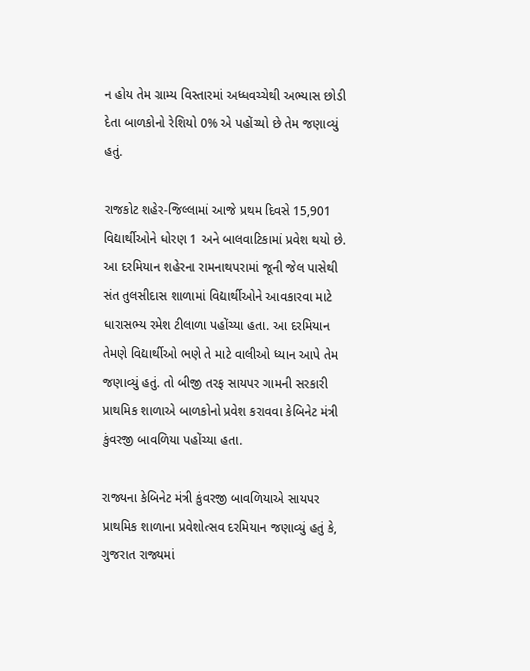ન હોય તેમ ગ્રામ્ય વિસ્તારમાં અધ્ધવચ્ચેથી અભ્યાસ છોડી દેતા બાળકોનો રેશિયો 0% એ પહોંચ્યો છે તેમ જણાવ્યું હતું.

રાજકોટ શહેર-જિલ્લામાં આજે પ્રથમ દિવસે 15,901 વિદ્યાર્થીઓને ધોરણ 1 અને બાલવાટિકામાં પ્રવેશ થયો છે. આ દરમિયાન શહેરના રામનાથપરામાં જૂની જેલ પાસેથી સંત તુલસીદાસ શાળામાં વિદ્યાર્થીઓને આવકારવા માટે ધારાસભ્ય રમેશ ટીલાળા પહોંચ્યા હતા. આ દરમિયાન તેમણે વિદ્યાર્થીઓ ભણે તે માટે વાલીઓ ધ્યાન આપે તેમ જણાવ્યું હતું. તો બીજી તરફ સાયપર ગામની સરકારી પ્રાથમિક શાળાએ બાળકોનો પ્રવેશ કરાવવા કેબિનેટ મંત્રી કુંવરજી બાવળિયા પહોંચ્યા હતા.

રાજ્યના કેબિનેટ મંત્રી કુંવરજી બાવળિયાએ સાયપર પ્રાથમિક શાળાના પ્રવેશોત્સવ દરમિયાન જણાવ્યું હતું કે, ગુજરાત રાજ્યમાં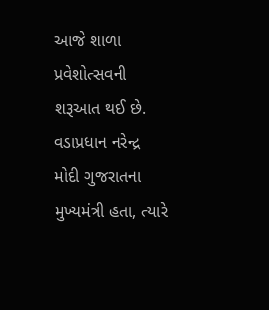આજે શાળા પ્રવેશોત્સવની શરૂઆત થઈ છે. વડાપ્રધાન નરેન્દ્ર મોદી ગુજરાતના મુખ્યમંત્રી હતા, ત્યારે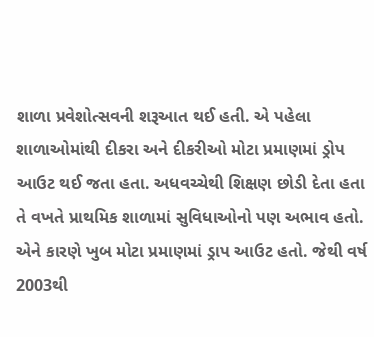શાળા પ્રવેશોત્સવની શરૂઆત થઈ હતી. એ પહેલા શાળાઓમાંથી દીકરા અને દીકરીઓ મોટા પ્રમાણમાં ડ્રોપ આઉટ થઈ જતા હતા. અધવચ્ચેથી શિક્ષણ છોડી દેતા હતા તે વખતે પ્રાથમિક શાળામાં સુવિધાઓનો પણ અભાવ હતો. એને કારણે ખુબ મોટા પ્રમાણમાં ડ્રાપ આઉટ હતો. જેથી વર્ષ 2003થી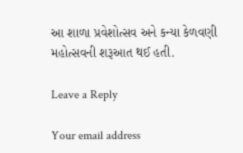આ શાળા પ્રવેશોત્સવ અને કન્યા કેળવણી મહોત્સવની શરૂઆત થઈ હતી.

Leave a Reply

Your email address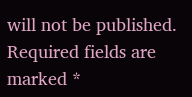will not be published. Required fields are marked *